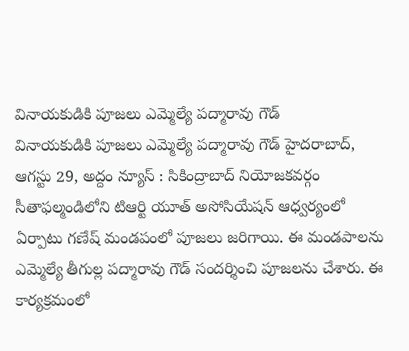వినాయకుడికి పూజలు ఎమ్మెల్యే పద్మారావు గౌడ్
వినాయకుడికి పూజలు ఎమ్మెల్యే పద్మారావు గౌడ్ హైదరాబాద్, ఆగస్టు 29, అద్దం న్యూస్ : సికింద్రాబాద్ నియోజకవర్గం సీతాఫల్మండిలోని టిఆర్టి యూత్ అసోసియేషన్ ఆధ్వర్యంలో ఏర్పాటు గణేష్ మండపంలో పూజలు జరిగాయి. ఈ మండపాలను ఎమ్మెల్యే తీగుల్ల పద్మారావు గౌడ్ సందర్శించి పూజలను చేశారు. ఈ కార్యక్రమంలో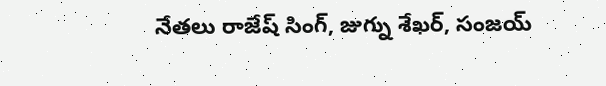నేతలు రాజేష్ సింగ్, జుగ్ను శేఖర్, సంజయ్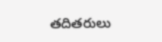తదితరులు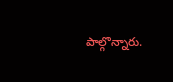పాల్గొన్నారు.